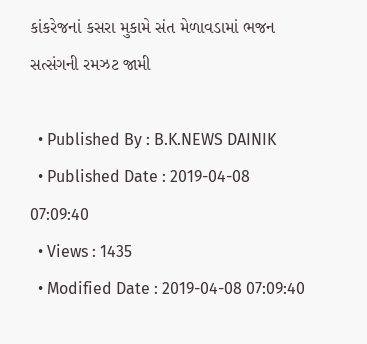કાંકરેજનાં કસરા મુકામે સંત મેળાવડામાં ભજન સત્સંગની રમઝટ જામી

  • Published By : B.K.NEWS DAINIK
  • Published Date : 2019-04-08 07:09:40
  • Views : 1435
  • Modified Date : 2019-04-08 07:09:40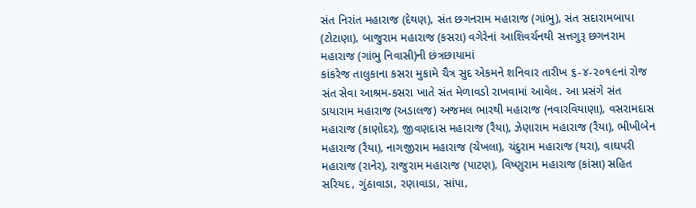સંત નિરાંત મહારાજ (દેથણ), સંત છગનરામ મહારાજ (ગાંભુ), સંત સદારામબાપા (ટોટાણા), બાજુરામ મહારાજ (કસરા) વગેરેનાં આશિવર્ચનથી સત્તગુરૂ છગનરામ મહારાજ (ગાંભુ નિવાસી)ની છંત્રછાયામાં
કાંકરેજ તાલુકાના કસરા મુકામે ચૈત્ર સુદ એકમને શનિવાર તારીખ ૬-૪-૨૦૧૯નાં રોજ સંત સેવા આશ્રમ-કસરા ખાતે સંત મેળાવડો રાખવામાં આવેલ. આ પ્રસંગે સંત ડાયારામ મહારાજ (અડાલજ) અજમલ ભારથી મહારાજ (નવારવિયાણા), વસરામદાસ મહારાજ (કાણોદર), જીવણદાસ મહારાજ (રૈયા), ઝેણારામ મહારાજ (રૈયા), ભીખીબેન મહારાજ (રૈયા), નાગજીરામ મહારાજ (ચેખલા), ચંદુરામ મહારાજ (થરા), વાઘપરી મહારાજ (રાનેર), રાજુરામ મહારાજ (પાટણ), વિષ્ણુરામ મહારાજ (કાંસા) સહિત સરિયદ, ગુંઠાવાડા, રણાવાડા, સાંપા,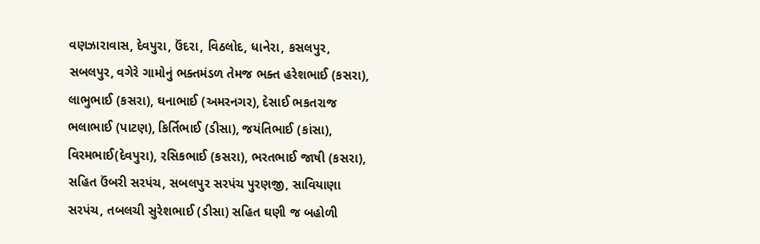વણઝારાવાસ, દેવપુરા, ઉંદરા, વિઠલોદ, ધાનેરા, કસલપુર, સબલપુર, વગેરે ગામોનું ભક્તમંડળ તેમજ ભક્ત હરેશભાઈ (કસરા), લાભુભાઈ (કસરા), ઘનાભાઈ (અમરનગર), દેસાઈ ભકતરાજ ભલાભાઈ (પાટણ), કિર્તિભાઈ (ડીસા), જયંતિભાઈ (કાંસા), વિરમભાઈ(દેવપુરા), રસિકભાઈ (કસરા), ભરતભાઈ જાષી (કસરા), સહિત ઉંબરી સરપંચ, સબલપુર સરપંચ પુરણજી, સાવિયાણા સરપંચ, તબલચી સુરેશભાઈ (ડીસા) સહિત ઘણી જ બહોળી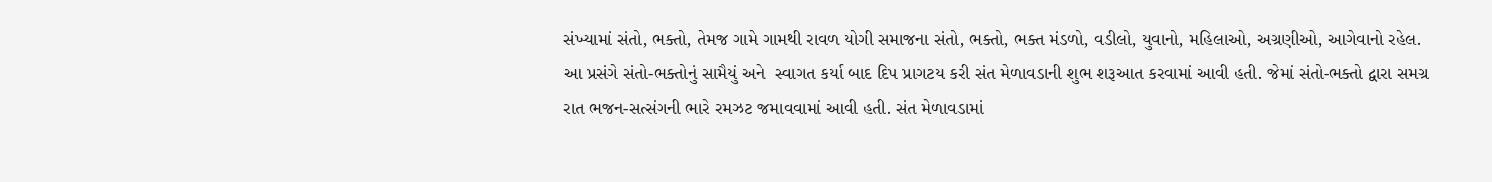સંખ્યામાં સંતો, ભક્તો, તેમજ ગામે ગામથી રાવળ યોગી સમાજના સંતો, ભક્તો, ભક્ત મંડળો, વડીલો, યુવાનો, મહિલાઓ, અગ્રણીઓ, આગેવાનો રહેલ.
આ પ્રસંગે સંતો-ભક્તોનું સામૈયું અને  સ્વાગત કર્યા બાદ દિપ પ્રાગટય કરી સંત મેળાવડાની શુભ શરૂઆત કરવામાં આવી હતી. જેમાં સંતો-ભક્તો દ્વારા સમગ્ર રાત ભજન-સત્સંગની ભારે રમઝટ જમાવવામાં આવી હતી. સંત મેળાવડામાં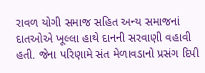રાવળ યોગી સમાજ સહિત અન્ય સમાજનાં દાતઓએ ખૂલ્લા હાથે દાનની સરવાણી વહાવી હતી. જેના પરિણામે સંત મેળાવડાનો પ્રસંગ દિપી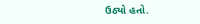ઉઠ્યો હતો.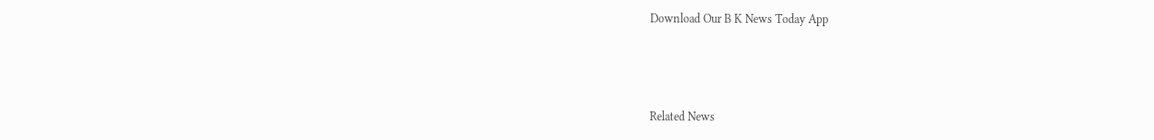Download Our B K News Today App



Related News